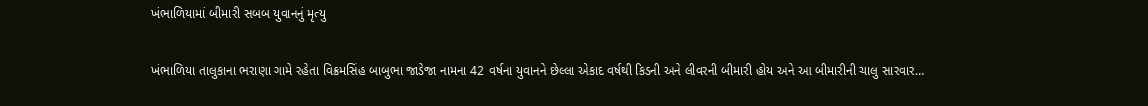ખંભાળિયામાં બીમારી સબબ યુવાનનું મૃત્યુ

ખંભાળિયા તાલુકાના ભરાણા ગામે રહેતા વિક્રમસિંહ બાબુભા જાડેજા નામના 42 વર્ષના યુવાનને છેલ્લા એકાદ વર્ષથી કિડની અને લીવરની બીમારી હોય અને આ બીમારીની ચાલુ સારવાર…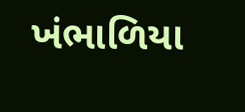ખંભાળિયા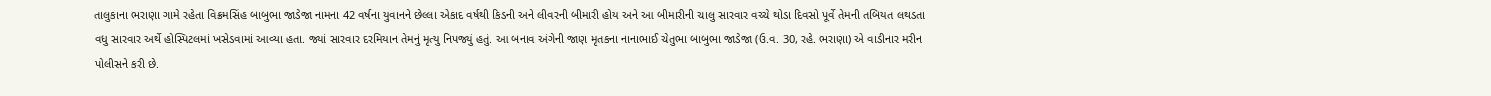તાલુકાના ભરાણા ગામે રહેતા વિક્રમસિંહ બાબુભા જાડેજા નામના 42 વર્ષના યુવાનને છેલ્લા એકાદ વર્ષથી કિડની અને લીવરની બીમારી હોય અને આ બીમારીની ચાલુ સારવાર વચ્ચે થોડા દિવસો પૂર્વે તેમની તબિયત લથડતા વધુ સારવાર અર્થે હોસ્પિટલમાં ખસેડવામાં આવ્યા હતા. જ્યાં સારવાર દરમિયાન તેમનું મૃત્યુ નિપજ્યું હતું. આ બનાવ અંગેની જાણ મૃતકના નાનાભાઈ ચેતુભા બાબુભા જાડેજા (ઉ.વ. 30, રહે. ભરાણા) એ વાડીનાર મરીન પોલીસને કરી છે.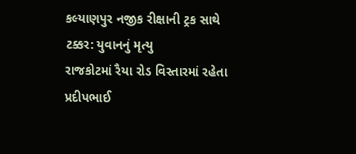કલ્યાણપુર નજીક રીક્ષાની ટ્રક સાથે ટક્કર: યુવાનનું મૃત્યુ
રાજકોટમાં રૈયા રોડ વિસ્તારમાં રહેતા પ્રદીપભાઈ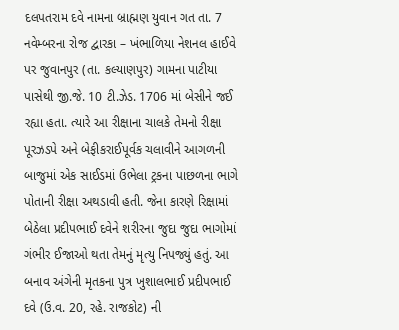દલપતરામ દવે નામના બ્રાહ્મણ યુવાન ગત તા. 7 નવેમ્બરના રોજ દ્વારકા – ખંભાળિયા નેશનલ હાઈવે પર જુવાનપુર (તા. કલ્યાણપુર) ગામના પાટીયા પાસેથી જી.જે. 10 ટી.ઝેડ. 1706 માં બેસીને જઈ રહ્યા હતા. ત્યારે આ રીક્ષાના ચાલકે તેમનો રીક્ષા પૂરઝડપે અને બેફીકરાઈપૂર્વક ચલાવીને આગળની બાજુમાં એક સાઈડમાં ઉભેલા ટ્રકના પાછળના ભાગે પોતાની રીક્ષા અથડાવી હતી. જેના કારણે રિક્ષામાં બેઠેલા પ્રદીપભાઈ દવેને શરીરના જુદા જુદા ભાગોમાં ગંભીર ઈજાઓ થતા તેમનું મૃત્યુ નિપજ્યું હતું. આ બનાવ અંગેની મૃતકના પુત્ર ખુશાલભાઈ પ્રદીપભાઈ દવે (ઉ.વ. 20, રહે. રાજકોટ) ની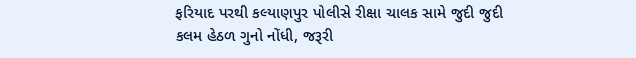ફરિયાદ પરથી કલ્યાણપુર પોલીસે રીક્ષા ચાલક સામે જુદી જુદી કલમ હેઠળ ગુનો નોંધી, જરૂરી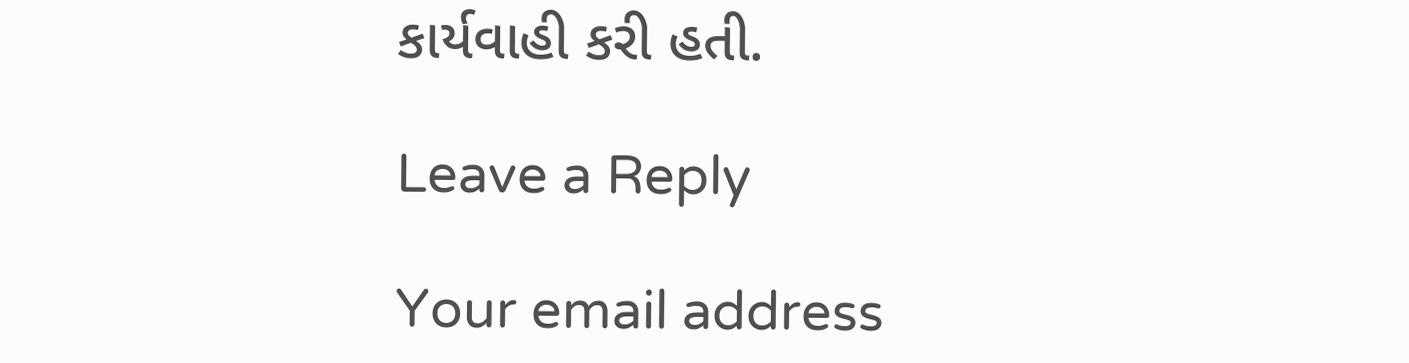કાર્યવાહી કરી હતી.

Leave a Reply

Your email address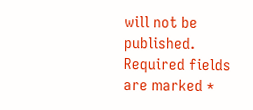will not be published. Required fields are marked *